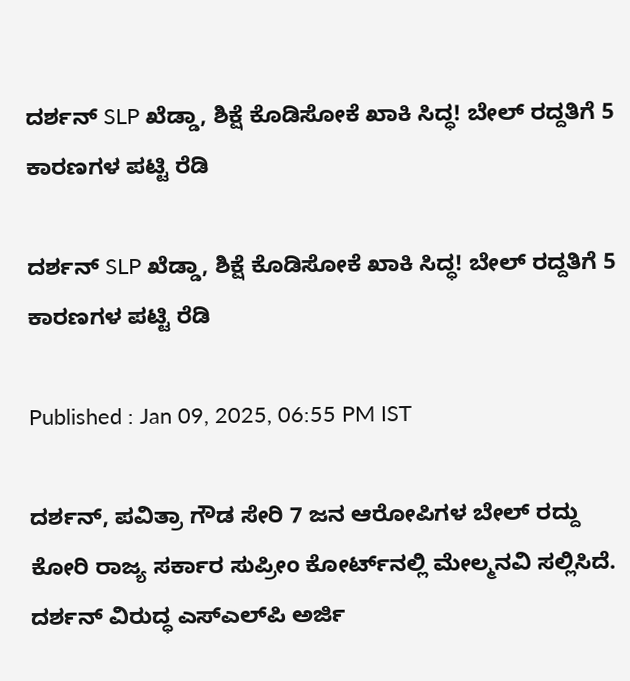ದರ್ಶನ್‌ SLP ಖೆಡ್ಡಾ, ಶಿಕ್ಷೆ ಕೊಡಿಸೋಕೆ ಖಾಕಿ ಸಿದ್ಧ! ಬೇಲ್ ರದ್ದತಿಗೆ 5 ಕಾರಣಗಳ ಪಟ್ಟಿ ರೆಡಿ

ದರ್ಶನ್‌ SLP ಖೆಡ್ಡಾ, ಶಿಕ್ಷೆ ಕೊಡಿಸೋಕೆ ಖಾಕಿ ಸಿದ್ಧ! ಬೇಲ್ ರದ್ದತಿಗೆ 5 ಕಾರಣಗಳ ಪಟ್ಟಿ ರೆಡಿ

Published : Jan 09, 2025, 06:55 PM IST

ದರ್ಶನ್, ಪವಿತ್ರಾ ಗೌಡ ಸೇರಿ 7 ಜನ ಆರೋಪಿಗಳ ಬೇಲ್ ರದ್ದು ಕೋರಿ ರಾಜ್ಯ ಸರ್ಕಾರ ಸುಪ್ರೀಂ ಕೋರ್ಟ್‌ನಲ್ಲಿ ಮೇಲ್ಮನವಿ ಸಲ್ಲಿಸಿದೆ. ದರ್ಶನ್ ವಿರುದ್ಧ ಎಸ್‌ಎಲ್‌ಪಿ ಅರ್ಜಿ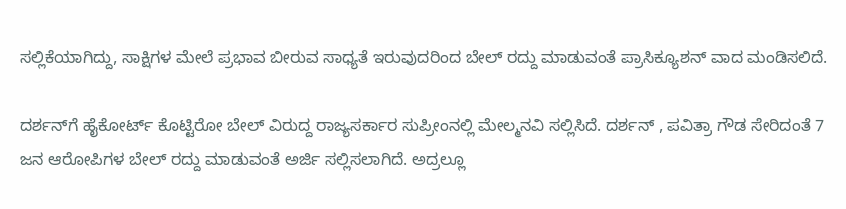ಸಲ್ಲಿಕೆಯಾಗಿದ್ದು, ಸಾಕ್ಷಿಗಳ ಮೇಲೆ ಪ್ರಭಾವ ಬೀರುವ ಸಾಧ್ಯತೆ ಇರುವುದರಿಂದ ಬೇಲ್ ರದ್ದು ಮಾಡುವಂತೆ ಪ್ರಾಸಿಕ್ಯೂಶನ್ ವಾದ ಮಂಡಿಸಲಿದೆ.

ದರ್ಶನ್‌ಗೆ ಹೈಕೋರ್ಟ್ ಕೊಟ್ಟಿರೋ ಬೇಲ್ ವಿರುದ್ದ ರಾಜ್ಯಸರ್ಕಾರ ಸುಪ್ರೀಂನಲ್ಲಿ ಮೇಲ್ಮನವಿ ಸಲ್ಲಿಸಿದೆ. ದರ್ಶನ್ , ಪವಿತ್ರಾ ಗೌಡ ಸೇರಿದಂತೆ 7 ಜನ ಆರೋಪಿಗಳ ಬೇಲ್ ರದ್ದು ಮಾಡುವಂತೆ ಅರ್ಜಿ ಸಲ್ಲಿಸಲಾಗಿದೆ. ಅದ್ರಲ್ಲೂ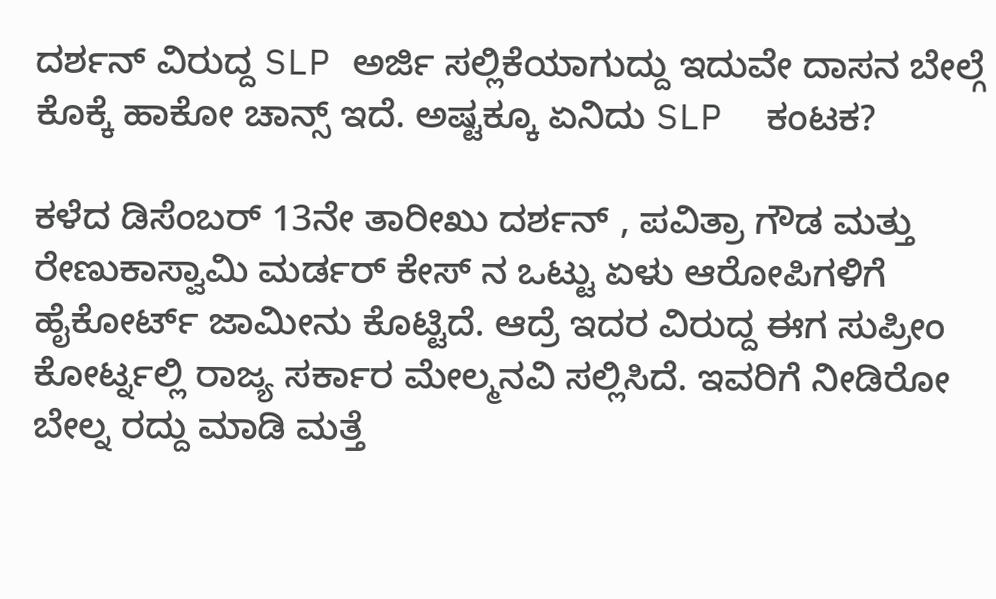ದರ್ಶನ್ ವಿರುದ್ದ SLP ಅರ್ಜಿ ಸಲ್ಲಿಕೆಯಾಗುದ್ದು ಇದುವೇ ದಾಸನ ಬೇಲ್ಗೆ ಕೊಕ್ಕೆ ಹಾಕೋ ಚಾನ್ಸ್ ಇದೆ. ಅಷ್ಟಕ್ಕೂ ಏನಿದು SLP  ಕಂಟಕ?

ಕಳೆದ ಡಿಸೆಂಬರ್ 13ನೇ ತಾರೀಖು ದರ್ಶನ್ , ಪವಿತ್ರಾ ಗೌಡ ಮತ್ತು ರೇಣುಕಾಸ್ವಾಮಿ ಮರ್ಡರ್ ಕೇಸ್ ನ ಒಟ್ಟು ಏಳು ಆರೋಪಿಗಳಿಗೆ ಹೈಕೋರ್ಟ್ ಜಾಮೀನು ಕೊಟ್ಟಿದೆ. ಆದ್ರೆ ಇದರ ವಿರುದ್ದ ಈಗ ಸುಪ್ರೀಂ ಕೋರ್ಟ್ನಲ್ಲಿ ರಾಜ್ಯ ಸರ್ಕಾರ ಮೇಲ್ಮನವಿ ಸಲ್ಲಿಸಿದೆ. ಇವರಿಗೆ ನೀಡಿರೋ ಬೇಲ್ನ ರದ್ದು ಮಾಡಿ ಮತ್ತೆ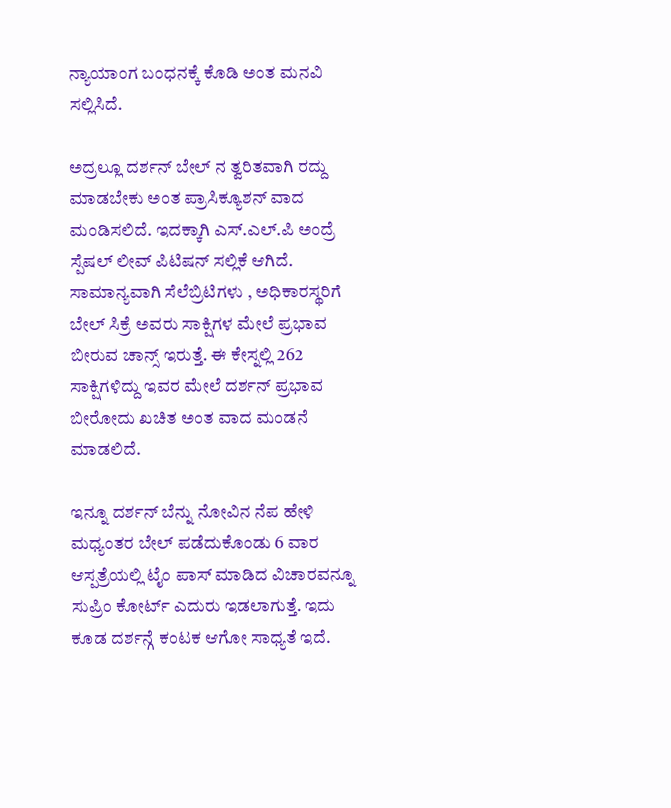ನ್ಯಾಯಾಂಗ ಬಂಧನಕ್ಕೆ ಕೊಡಿ ಅಂತ ಮನವಿ ಸಲ್ಲಿಸಿದೆ.

ಅದ್ರಲ್ಲೂ ದರ್ಶನ್ ಬೇಲ್ ನ ತ್ವರಿತವಾಗಿ ರದ್ದು ಮಾಡಬೇಕು ಅಂತ ಪ್ರಾಸಿಕ್ಯೂಶನ್ ವಾದ ಮಂಡಿಸಲಿದೆ. ಇದಕ್ಕಾಗಿ ಎಸ್.ಎಲ್.ಪಿ ಅಂದ್ರೆ ಸ್ಪೆಷಲ್ ಲೀವ್ ಪಿಟಿಷನ್ ಸಲ್ಲಿಕೆ ಆಗಿದೆ. ಸಾಮಾನ್ಯವಾಗಿ ಸೆಲೆಬ್ರಿಟಿಗಳು , ಅಧಿಕಾರಸ್ಥರಿಗೆ ಬೇಲ್ ಸಿಕ್ರೆ ಅವರು ಸಾಕ್ಷಿಗಳ ಮೇಲೆ ಪ್ರಭಾವ ಬೀರುವ ಚಾನ್ಸ್ ಇರುತ್ತೆ. ಈ ಕೇಸ್ನಲ್ಲಿ 262 ಸಾಕ್ಷಿಗಳಿದ್ದು ಇವರ ಮೇಲೆ ದರ್ಶನ್ ಪ್ರಭಾವ ಬೀರೋದು ಖಚಿತ ಅಂತ ವಾದ ಮಂಡನೆ ಮಾಡಲಿದೆ.

ಇನ್ನೂ ದರ್ಶನ್ ಬೆನ್ನು ನೋವಿನ ನೆಪ ಹೇಳಿ ಮಧ್ಯಂತರ ಬೇಲ್ ಪಡೆದುಕೊಂಡು 6 ವಾರ ಆಸ್ಪತ್ರೆಯಲ್ಲಿ ಟೈಂ ಪಾಸ್ ಮಾಡಿದ ವಿಚಾರವನ್ನೂ ಸುಪ್ರಿಂ ಕೋರ್ಟ್ ಎದುರು ಇಡಲಾಗುತ್ತೆ. ಇದು ಕೂಡ ದರ್ಶನ್ಗೆ ಕಂಟಕ ಆಗೋ ಸಾಧ್ಯತೆ ಇದೆ.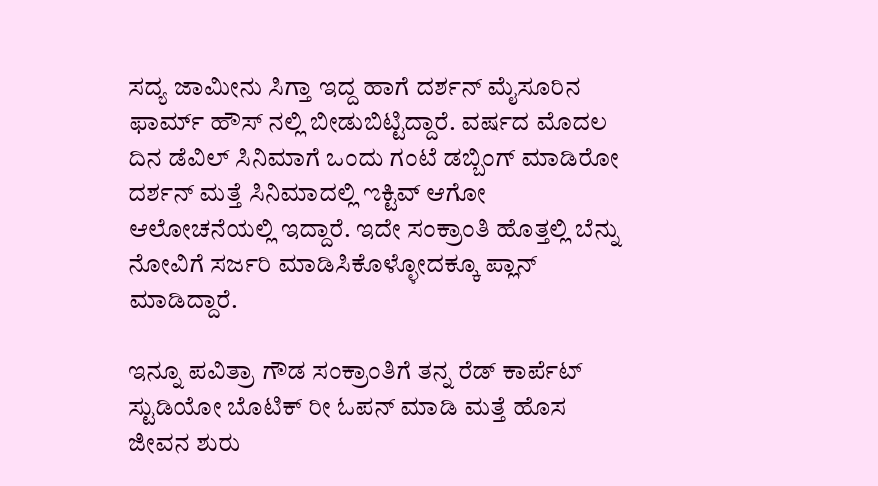ಸದ್ಯ ಜಾಮೀನು ಸಿಗ್ತಾ ಇದ್ದ ಹಾಗೆ ದರ್ಶನ್ ಮೈಸೂರಿನ ಫಾರ್ಮ್ ಹೌಸ್ ನಲ್ಲಿ ಬೀಡುಬಿಟ್ಟಿದ್ದಾರೆ. ವರ್ಷದ ಮೊದಲ ದಿನ ಡೆವಿಲ್ ಸಿನಿಮಾಗೆ ಒಂದು ಗಂಟೆ ಡಬ್ಬಿಂಗ್ ಮಾಡಿರೋ ದರ್ಶನ್ ಮತ್ತೆ ಸಿನಿಮಾದಲ್ಲಿ ಌಕ್ಟಿವ್ ಆಗೋ ಆಲೋಚನೆಯಲ್ಲಿ ಇದ್ದಾರೆ. ಇದೇ ಸಂಕ್ರಾಂತಿ ಹೊತ್ತಲ್ಲಿ ಬೆನ್ನು ನೋವಿಗೆ ಸರ್ಜರಿ ಮಾಡಿಸಿಕೊಳ್ಳೋದಕ್ಕೂ ಪ್ಲಾನ್ ಮಾಡಿದ್ದಾರೆ.

ಇನ್ನೂ ಪವಿತ್ರಾ ಗೌಡ ಸಂಕ್ರಾಂತಿಗೆ ತನ್ನ ರೆಡ್ ಕಾರ್ಪೆಟ್ ಸ್ಟುಡಿಯೋ ಬೊಟಿಕ್ ರೀ ಓಪನ್ ಮಾಡಿ ಮತ್ತೆ ಹೊಸ ಜೀವನ ಶುರು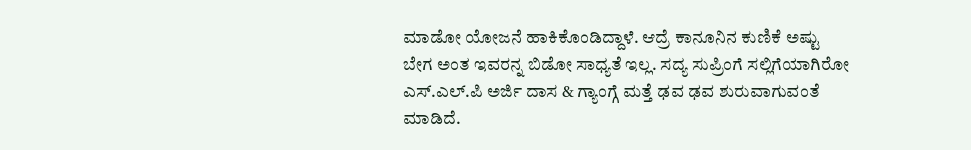ಮಾಡೋ ಯೋಜನೆ ಹಾಕಿಕೊಂಡಿದ್ದಾಳೆ. ಆದ್ರೆ ಕಾನೂನಿನ ಕುಣಿಕೆ ಅಷ್ಟು ಬೇಗ ಅಂತ ಇವರನ್ನ ಬಿಡೋ ಸಾಧ್ಯತೆ ಇಲ್ಲ. ಸದ್ಯ ಸುಪ್ರಿಂಗೆ ಸಲ್ಲಿಗೆಯಾಗಿರೋ ಎಸ್.ಎಲ್.ಪಿ ಅರ್ಜಿ ದಾಸ & ಗ್ಯಾಂಗ್ಗೆ ಮತ್ತೆ ಢವ ಢವ ಶುರುವಾಗುವಂತೆ ಮಾಡಿದೆ.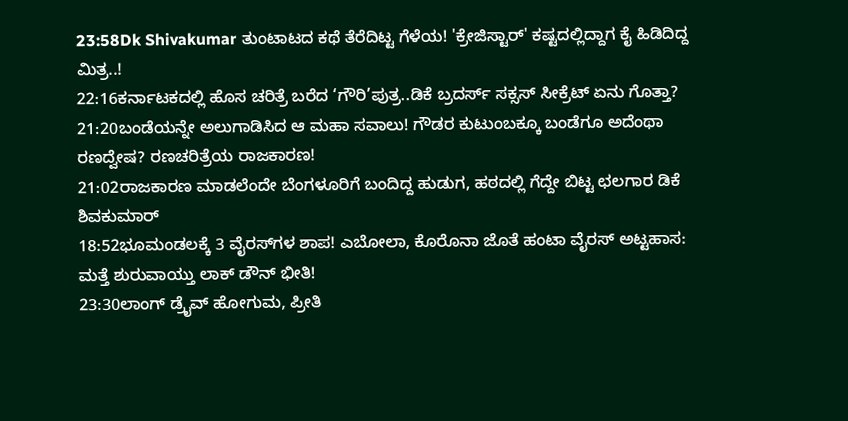23:58Dk Shivakumar ತುಂಟಾಟದ ಕಥೆ ತೆರೆದಿಟ್ಟ ಗೆಳೆಯ! 'ಕ್ರೇಜಿಸ್ಟಾರ್' ಕಷ್ಟದಲ್ಲಿದ್ದಾಗ ಕೈ ಹಿಡಿದಿದ್ದ ಮಿತ್ರ..!
22:16ಕರ್ನಾಟಕದಲ್ಲಿ ಹೊಸ ಚರಿತ್ರೆ ಬರೆದ ‘ಗೌರಿ’ಪುತ್ರ..ಡಿಕೆ ಬ್ರದರ್ಸ್ ಸಕ್ಸಸ್ ಸೀಕ್ರೆಟ್ ಏನು ಗೊತ್ತಾ?
21:20ಬಂಡೆಯನ್ನೇ ಅಲುಗಾಡಿಸಿದ ಆ ಮಹಾ ಸವಾಲು! ಗೌಡರ ಕುಟುಂಬಕ್ಕೂ ಬಂಡೆಗೂ ಅದೆಂಥಾ ರಣದ್ವೇಷ? ರಣಚರಿತ್ರೆಯ ರಾಜಕಾರಣ!
21:02ರಾಜಕಾರಣ ಮಾಡಲೆಂದೇ ಬೆಂಗಳೂರಿಗೆ ಬಂದಿದ್ದ ಹುಡುಗ, ಹಠದಲ್ಲಿ ಗೆದ್ದೇ ಬಿಟ್ಟ ಛಲಗಾರ ಡಿಕೆ ಶಿವಕುಮಾರ್
18:52ಭೂಮಂಡಲಕ್ಕೆ 3 ವೈರಸ್‌ಗಳ ಶಾಪ! ಎಬೋಲಾ, ಕೊರೊನಾ ಜೊತೆ ಹಂಟಾ ವೈರಸ್ ಅಟ್ಟಹಾಸ: ಮತ್ತೆ ಶುರುವಾಯ್ತು ಲಾಕ್ ಡೌನ್ ಭೀತಿ!
23:30ಲಾಂಗ್ ಡ್ರೈವ್ ಹೋಗುಮ, ಪ್ರೀತಿ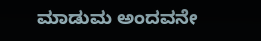ಮಾಡುಮ ಅಂದವನೇ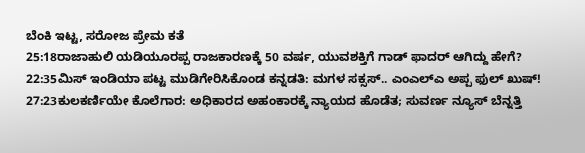ಬೆಂಕಿ ಇಟ್ಟ, ಸರೋಜ ಪ್ರೇಮ ಕತೆ
25:18ರಾಜಾಹುಲಿ ಯಡಿಯೂರಪ್ಪ ರಾಜಕಾರಣಕ್ಕೆ 50 ವರ್ಷ, ಯುವಶಕ್ತಿಗೆ ಗಾಡ್ ಫಾದರ್ ಆಗಿದ್ದು ಹೇಗೆ?
22:35ಮಿಸ್ ಇಂಡಿಯಾ ಪಟ್ಟ ಮುಡಿಗೇರಿಸಿಕೊಂಡ ಕನ್ನಡತಿ: ಮಗಳ ಸಕ್ಸಸ್.. ಎಂಎಲ್ಎ ಅಪ್ಪ ಫುಲ್ ಖುಷ್!
27:23ಕುಲಕರ್ಣಿಯೇ ಕೊಲೆಗಾರ: ಅಧಿಕಾರದ ಅಹಂಕಾರಕ್ಕೆ ನ್ಯಾಯದ ಹೊಡೆತ; ಸುವರ್ಣ ನ್ಯೂಸ್ ಬೆನ್ನತ್ತಿ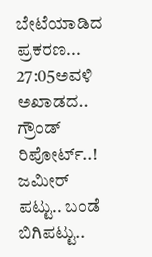ಬೇಟೆಯಾಡಿದ ಪ್ರಕರಣ...
27:05ಅವಳಿ ಅಖಾಡದ.. ಗ್ರೌಂಡ್ ರಿಪೋರ್ಟ್..! ಜಮೀರ್ ಪಟ್ಟು.. ಬಂಡೆ ಬಿಗಿಪಟ್ಟು..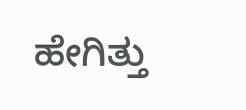ಹೇಗಿತ್ತು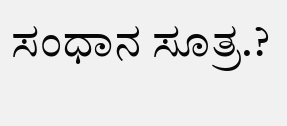ಸಂಧಾನ ಸೂತ್ರ.?